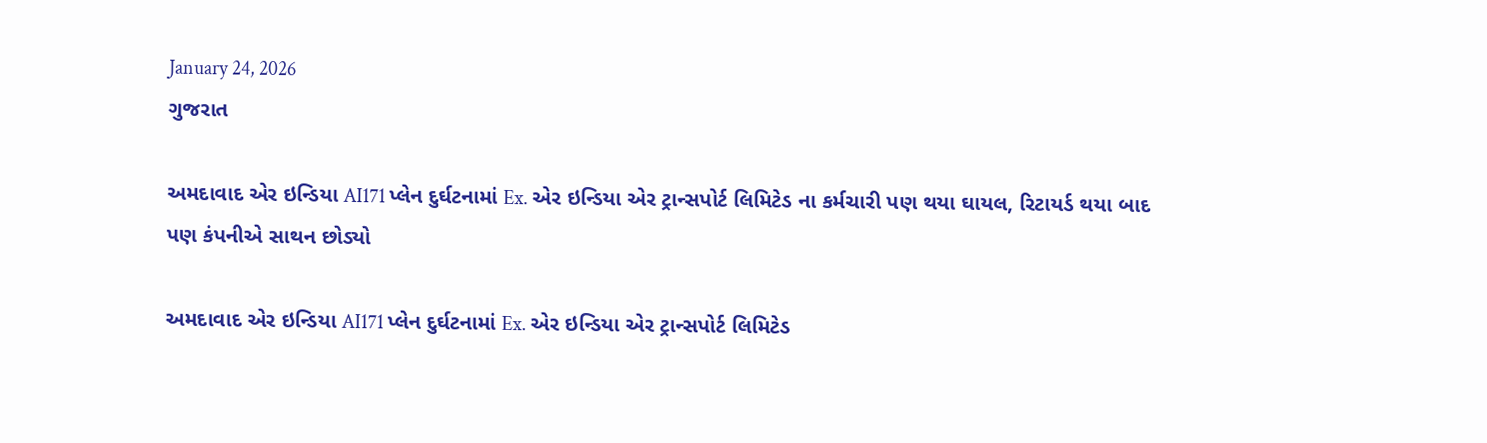January 24, 2026
ગુજરાત

અમદાવાદ એર ઇન્ડિયા AI171 પ્લેન દુર્ઘટનામાં Ex. એર ઇન્ડિયા એર ટ્રાન્સપોર્ટ લિમિટેડ ના કર્મચારી પણ થયા ઘાયલ, રિટાયર્ડ થયા બાદ પણ કંપનીએ સાથન છોડ્યો

અમદાવાદ એર ઇન્ડિયા AI171 પ્લેન દુર્ઘટનામાં Ex. એર ઇન્ડિયા એર ટ્રાન્સપોર્ટ લિમિટેડ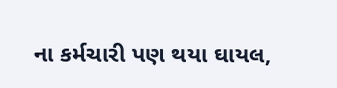ના કર્મચારી પણ થયા ઘાયલ,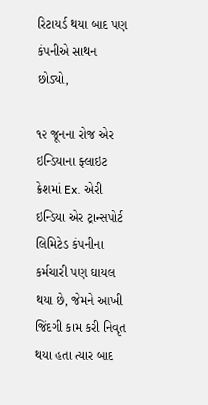રિટાયર્ડ થયા બાદ પણ કંપનીએ સાથન છોડ્યો,

૧૨ જૂનના રોજ એર ઇન્ડિયાના ફ્લાઇટ ક્રેશમાં Ex. એરી ઇન્ડિયા એર ટ્રાન્સપોર્ટ લિમિટેડ કંપનીના કર્મચારી પણ ઘાયલ થયા છે, જેમને આખી જિંદગી કામ કરી નિવૃત થયા હતા ત્યાર બાદ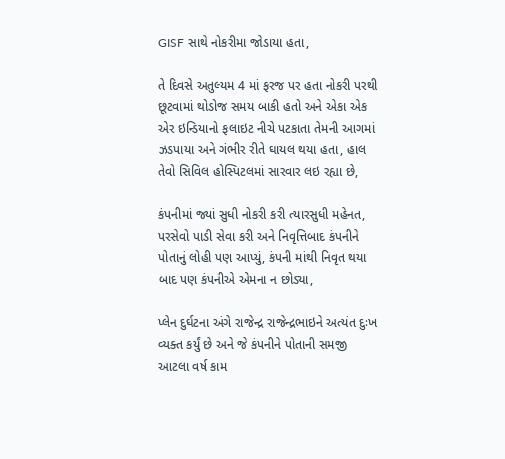GISF સાથે નોકરીમા જોડાયા હતા,

તે દિવસે અતુલ્યમ 4 માં ફરજ પર હતા નોકરી પરથી છૂટવામાં થોડોજ સમય બાકી હતો અને એકા એક એર ઇન્ડિયાનો ફલાઇટ નીચે પટકાતા તેમની આગમાં ઝડપાયા અને ગંભીર રીતે ઘાયલ થયા હતા, હાલ તેવો સિવિલ હોસ્પિટલમાં સારવાર લઇ રહ્યા છે,

કંપનીમાં જ્યાં સુધી નોકરી કરી ત્યારસુધી મહેનત, પરસેવો પાડી સેવા કરી અને નિવૃત્તિબાદ કંપનીને પોતાનું લોહી પણ આપ્યું, કંપની માંથી નિવૃત થયા બાદ પણ કંપનીએ એમના ન છોડ્યા,

પ્લેન દુર્ઘટના અંગે રાજેન્દ્ર રાજેન્દ્રભાઇને અત્યંત દુઃખ વ્યક્ત કર્યું છે અને જે કંપનીને પોતાની સમજી આટલા વર્ષ કામ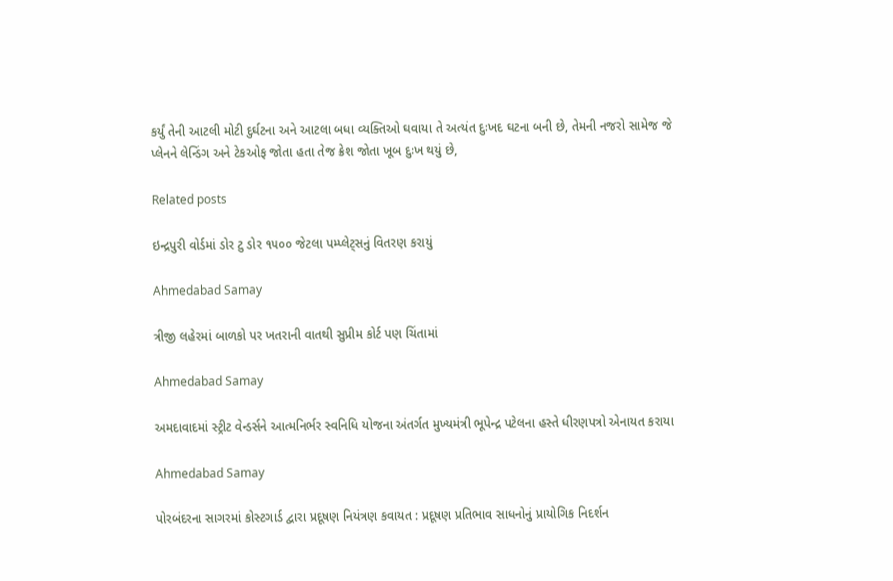કર્યું તેની આટલી મોટી દુર્ઘટના અને આટલા બધા વ્યક્તિઓ ઘવાયા તે અત્યંત દુઃખદ ઘટના બની છે, તેમની નજરો સામેજ જે પ્લેનને લેન્ડિંગ અને ટેકઓફ જોતા હતા તેજ ક્રેશ જોતા ખૂબ દુઃખ થયું છે,

Related posts

ઇન્દ્રપુરી વોર્ડમાં ડોર ટુ ડોર ૧૫૦૦ જેટલા પમ્પ્લેટ્સનું વિતરણ કરાયું

Ahmedabad Samay

ત્રીજી લહેરમાં બાળકો પર ખતરાની વાતથી સુપ્રીમ કોર્ટ પણ ચિંતામાં

Ahmedabad Samay

અમદાવાદમાં સ્ટ્રીટ વેન્ડર્સને આત્મનિર્ભર સ્વનિધિ યોજના અંતર્ગત મુખ્યમંત્રી ભૂપેન્દ્ર પટેલના હસ્તે ધીરણપત્રો એનાયત કરાયા

Ahmedabad Samay

પોરબંદરના સાગરમાં કોસ્ટગાર્ડ દ્વારા પ્રદૂષણ નિયંત્રણ કવાયત : પ્રદૂષણ પ્રતિભાવ સાધનોનું પ્રાયોગિક નિદર્શન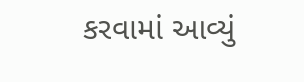કરવામાં આવ્યું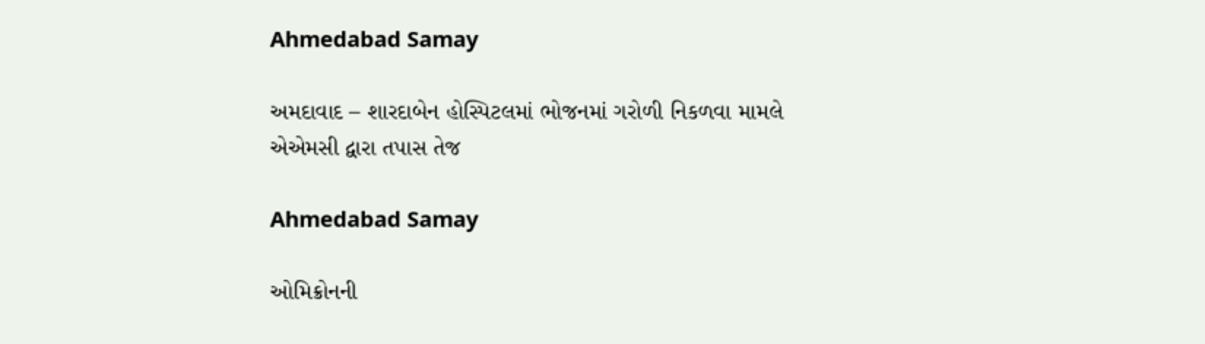Ahmedabad Samay

અમદાવાદ – શારદાબેન હોસ્પિટલમાં ભોજનમાં ગરોળી નિકળવા મામલે એએમસી દ્વારા તપાસ તેજ

Ahmedabad Samay

ઓમિક્રોનની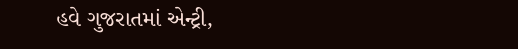હવે ગુજરાતમાં એન્ટ્રી,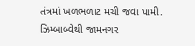તંત્રમાં ખળભળાટ મચી જવા પામી. ઝિમ્બાબ્વેથી જામનગર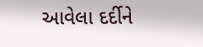આવેલા દર્દીને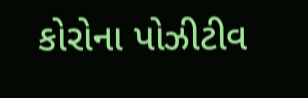કોરોના પોઝીટીવ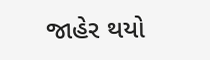જાહેર થયો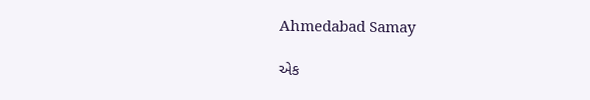Ahmedabad Samay

એક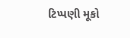ટિપ્પણી મૂકો